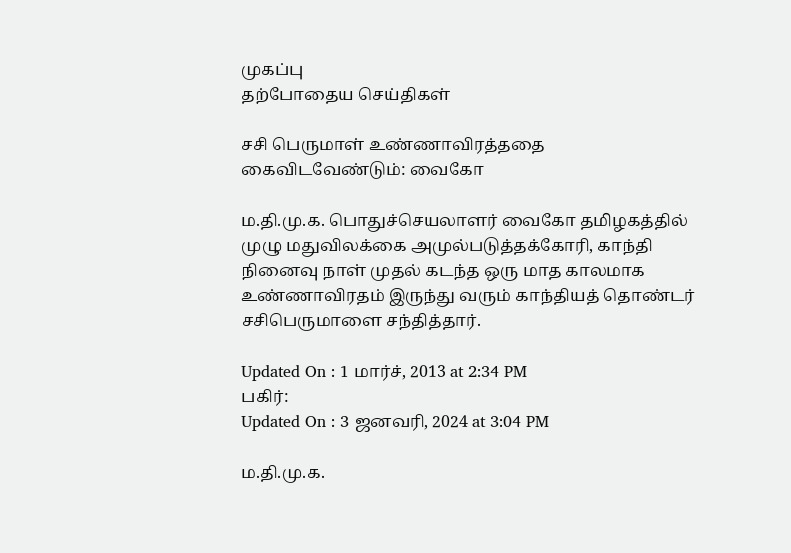முகப்பு
தற்போதைய செய்திகள்

சசி பெருமாள் உண்ணாவிரத்ததை கைவிடவேண்டும்: வைகோ

ம.தி.மு.க. பொதுச்செயலாளர் வைகோ தமிழகத்தில் முழு மதுவிலக்கை அமுல்படுத்தக்கோரி, காந்தி நினைவு நாள் முதல் கடந்த ஒரு மாத காலமாக உண்ணாவிரதம் இருந்து வரும் காந்தியத் தொண்டர் சசிபெருமாளை சந்தித்தார்.

Updated On : 1 மார்ச், 2013 at 2:34 PM
பகிர்:
Updated On : 3 ஜனவரி, 2024 at 3:04 PM

ம.தி.மு.க.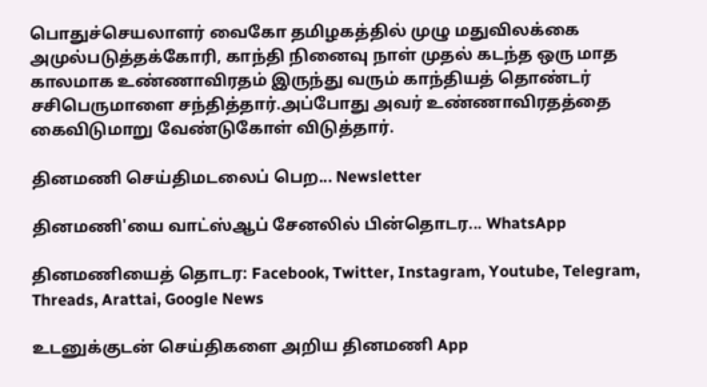பொதுச்செயலாளர் வைகோ தமிழகத்தில் முழு மதுவிலக்கை அமுல்படுத்தக்கோரி, காந்தி நினைவு நாள் முதல் கடந்த ஒரு மாத காலமாக உண்ணாவிரதம் இருந்து வரும் காந்தியத் தொண்டர் சசிபெருமாளை சந்தித்தார்.அப்போது அவர் உண்ணாவிரதத்தை கைவிடுமாறு வேண்டுகோள் விடுத்தார்.

தினமணி செய்திமடலைப் பெற... Newsletter

தினமணி'யை வாட்ஸ்ஆப் சேனலில் பின்தொடர... WhatsApp

தினமணியைத் தொடர: Facebook, Twitter, Instagram, Youtube, Telegram, Threads, Arattai, Google News

உடனுக்குடன் செய்திகளை அறிய தினமணி App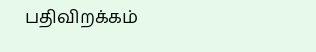பதிவிறக்கம்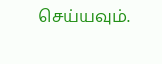செய்யவும்.